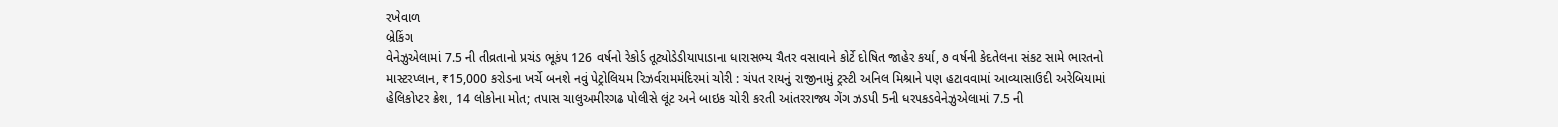રખેવાળ
બ્રેકિંગ
વેનેઝુએલામાં 7.5 ની તીવ્રતાનો પ્રચંડ ભૂકંપ 126 વર્ષનો રેકોર્ડ તૂટ્યોડેડીયાપાડાના ધારાસભ્ય ચૈતર વસાવાને કોર્ટે દોષિત જાહેર કર્યા, ૭ વર્ષની કેદતેલના સંકટ સામે ભારતનો માસ્ટરપ્લાન, ₹15,000 કરોડના ખર્ચે બનશે નવું પેટ્રોલિયમ રિઝર્વરામમંદિરમાં ચોરી : ચંપત રાયનું રાજીનામું ટ્રસ્ટી અનિલ મિશ્રાને પણ હટાવવામાં આવ્યાસાઉદી અરેબિયામાં હેલિકોપ્ટર ક્રેશ, 14 લોકોના મોત; તપાસ ચાલુઅમીરગઢ પોલીસે લૂંટ અને બાઇક ચોરી કરતી આંતરરાજ્ય ગેંગ ઝડપી 5ની ધરપકડવેનેઝુએલામાં 7.5 ની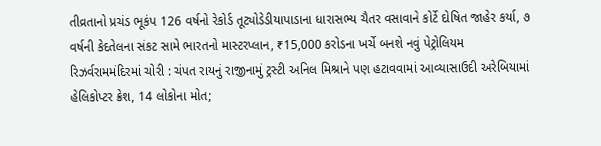તીવ્રતાનો પ્રચંડ ભૂકંપ 126 વર્ષનો રેકોર્ડ તૂટ્યોડેડીયાપાડાના ધારાસભ્ય ચૈતર વસાવાને કોર્ટે દોષિત જાહેર કર્યા, ૭ વર્ષની કેદતેલના સંકટ સામે ભારતનો માસ્ટરપ્લાન, ₹15,000 કરોડના ખર્ચે બનશે નવું પેટ્રોલિયમ રિઝર્વરામમંદિરમાં ચોરી : ચંપત રાયનું રાજીનામું ટ્રસ્ટી અનિલ મિશ્રાને પણ હટાવવામાં આવ્યાસાઉદી અરેબિયામાં હેલિકોપ્ટર ક્રેશ, 14 લોકોના મોત;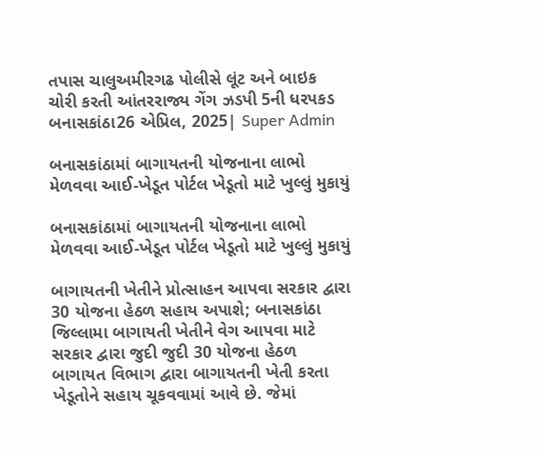તપાસ ચાલુઅમીરગઢ પોલીસે લૂંટ અને બાઇક ચોરી કરતી આંતરરાજ્ય ગેંગ ઝડપી 5ની ધરપકડ
બનાસકાંઠા26 એપ્રિલ, 2025| Super Admin

બનાસકાંઠામાં બાગાયતની યોજનાના લાભો મેળવવા આઈ-ખેડૂત પોર્ટલ ખેડૂતો માટે ખુલ્લું મુકાયું

બનાસકાંઠામાં બાગાયતની યોજનાના લાભો મેળવવા આઈ-ખેડૂત પોર્ટલ ખેડૂતો માટે ખુલ્લું મુકાયું

બાગાયતની ખેતીને પ્રોત્સાહન આપવા સરકાર દ્વારા 30 યોજના હેઠળ સહાય અપાશે; બનાસકાંઠા જિલ્લામા બાગાયતી ખેતીને વેગ આપવા માટે સરકાર દ્વારા જુદી જુદી 30 યોજના હેઠળ બાગાયત વિભાગ દ્વારા બાગાયતની ખેતી કરતા ખેડૂતોને સહાય ચૂકવવામાં આવે છે. જેમાં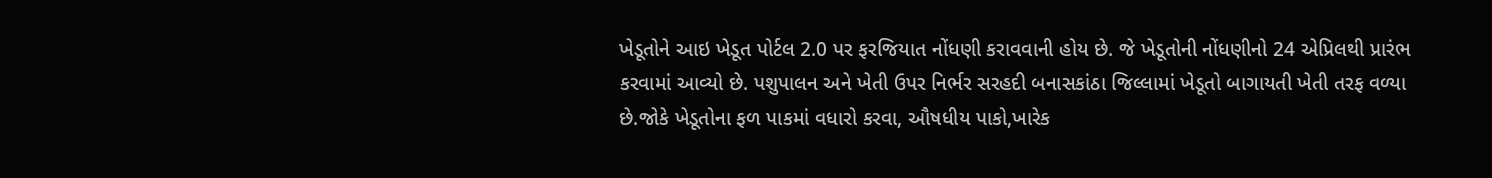ખેડૂતોને આઇ ખેડૂત પોર્ટલ 2.0 પર ફરજિયાત નોંધણી કરાવવાની હોય છે. જે ખેડૂતોની નોંધણીનો 24 એપ્રિલથી પ્રારંભ કરવામાં આવ્યો છે. પશુપાલન અને ખેતી ઉપર નિર્ભર સરહદી બનાસકાંઠા જિલ્લામાં ખેડૂતો બાગાયતી ખેતી તરફ વળ્યા છે.જોકે ખેડૂતોના ફળ પાકમાં વધારો કરવા, ઔષધીય પાકો,ખારેક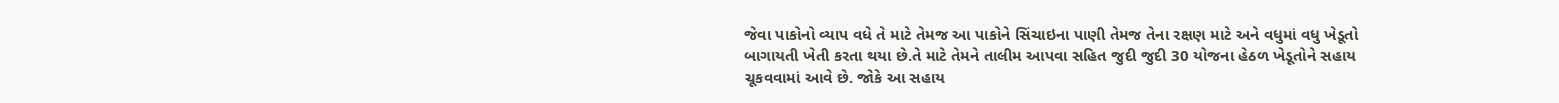જેવા પાકોનો વ્યાપ વધે તે માટે તેમજ આ પાકોને સિંચાઇના પાણી તેમજ તેના રક્ષણ માટે અને વધુમાં વધુ ખેડૂતો બાગાયતી ખેતી કરતા થયા છે.તે માટે તેમને તાલીમ આપવા સહિત જુદી જુદી 30 યોજના હેઠળ ખેડૂતોને સહાય ચૂકવવામાં આવે છે. જોકે આ સહાય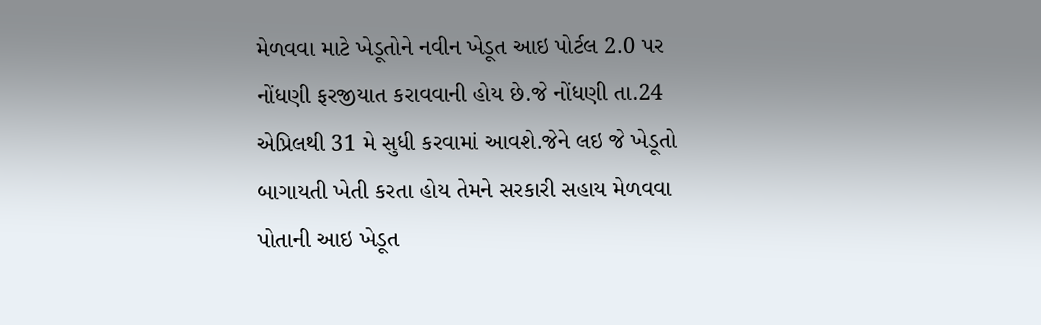મેળવવા માટે ખેડૂતોને નવીન ખેડૂત આઇ પોર્ટલ 2.0 પર નોંધણી ફરજીયાત કરાવવાની હોય છે.જે નોંધણી તા.24 એપ્રિલથી 31 મે સુધી કરવામાં આવશે.જેને લઇ જે ખેડૂતો બાગાયતી ખેતી કરતા હોય તેમને સરકારી સહાય મેળવવા પોતાની આઇ ખેડૂત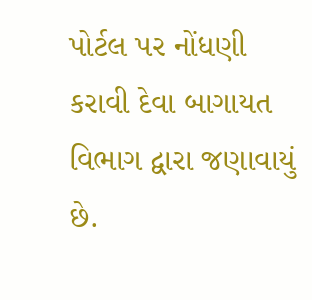પોર્ટલ પર નોંધણી કરાવી દેવા બાગાયત વિભાગ દ્વારા જણાવાયું છે.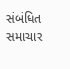સંબંધિત સમાચાર